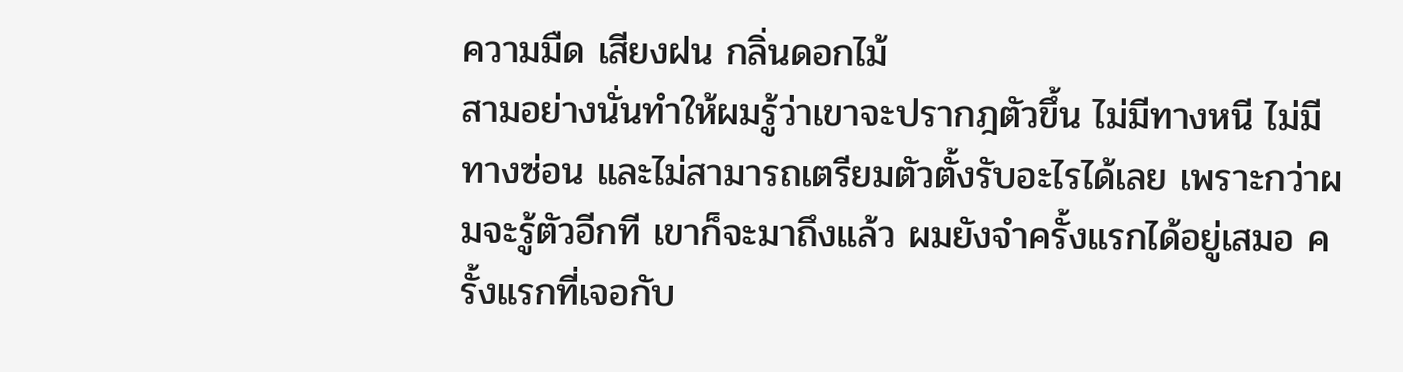ความมืด เสียงฝน กลิ่นดอกไม้
สามอย่างนั่นทำให้ผมรู้ว่าเขาจะปรากฎตัวขึ้น ไม่มีทางหนี ไม่มีทางซ่อน และไม่สามารถเตรียมตัวตั้งรับอะไรได้เลย เพราะกว่าผมจะรู้ตัวอีกที เขาก็จะมาถึงแล้ว ผมยังจำครั้งแรกได้อยู่เสมอ ครั้งแรกที่เจอกับ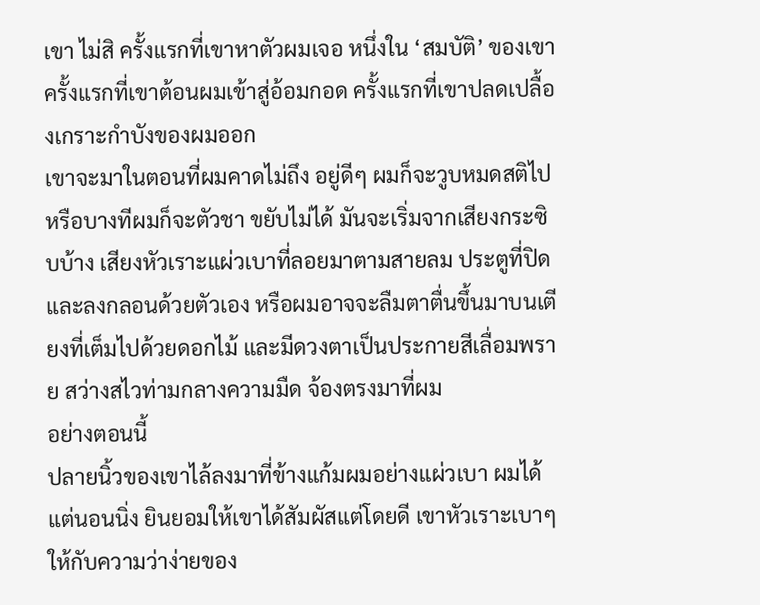เขา ไม่สิ ครั้งแรกที่เขาหาตัวผมเจอ หนึ่งใน ‘สมบัติ’ ของเขา ครั้งแรกที่เขาต้อนผมเข้าสู่อ้อมกอด ครั้งแรกที่เขาปลดเปลื้องเกราะกำบังของผมออก
เขาจะมาในตอนที่ผมคาดไม่ถึง อยู่ดีๆ ผมก็จะวูบหมดสติไป หรือบางทีผมก็จะตัวชา ขยับไม่ได้ มันจะเริ่มจากเสียงกระซิบบ้าง เสียงหัวเราะแผ่วเบาที่ลอยมาตามสายลม ประตูที่ปิดและลงกลอนด้วยตัวเอง หรือผมอาจจะลืมตาตื่นขึ้นมาบนเตียงที่เต็มไปด้วยดอกไม้ และมีดวงตาเป็นประกายสีเลื่อมพราย สว่างสไวท่ามกลางความมืด จ้องตรงมาที่ผม
อย่างตอนนี้
ปลายนิ้วของเขาไล้ลงมาที่ข้างแก้มผมอย่างแผ่วเบา ผมได้แต่นอนนิ่ง ยินยอมให้เขาได้สัมผัสแต่โดยดี เขาหัวเราะเบาๆ ให้กับความว่าง่ายของ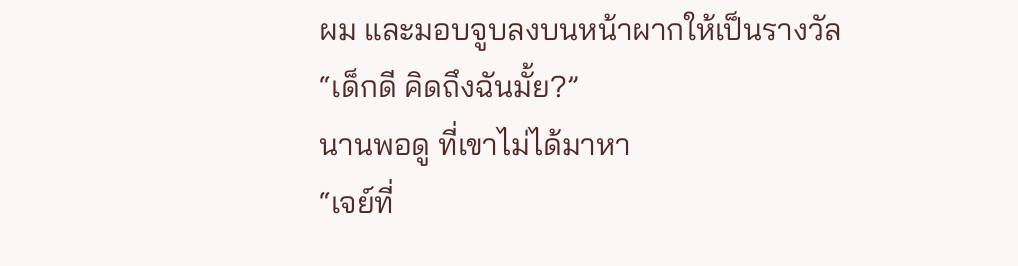ผม และมอบจูบลงบนหน้าผากให้เป็นรางวัล
“เด็กดี คิดถึงฉันมั้ย?”
นานพอดู ที่เขาไม่ได้มาหา
“เจย์ที่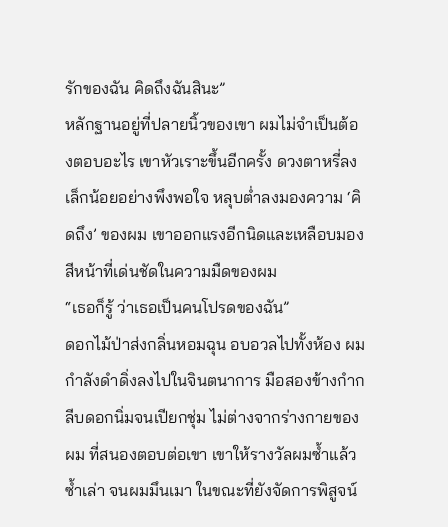รักของฉัน คิดถึงฉันสินะ”
หลักฐานอยู่ที่ปลายนิ้วของเขา ผมไม่จำเป็นต้องตอบอะไร เขาหัวเราะขึ้นอีกครั้ง ดวงตาหรี่ลงเล็กน้อยอย่างพึงพอใจ หลุบต่ำลงมองความ ‘คิดถึง’ ของผม เขาออกแรงอีกนิดและเหลือบมองสีหน้าที่เด่นชัดในความมืดของผม
“เธอก็รู้ ว่าเธอเป็นคนโปรดของฉัน”
ดอกไม้ป่าส่งกลิ่นหอมฉุน อบอวลไปทั้งห้อง ผมกำลังดำดิ่งลงไปในจินตนาการ มือสองข้างกำกลีบดอกนิ่มจนเปียกชุ่ม ไม่ต่างจากร่างกายของผม ที่สนองตอบต่อเขา เขาให้รางวัลผมซ้ำแล้วซ้ำเล่า จนผมมึนเมา ในขณะที่ยังจัดการพิสูจน์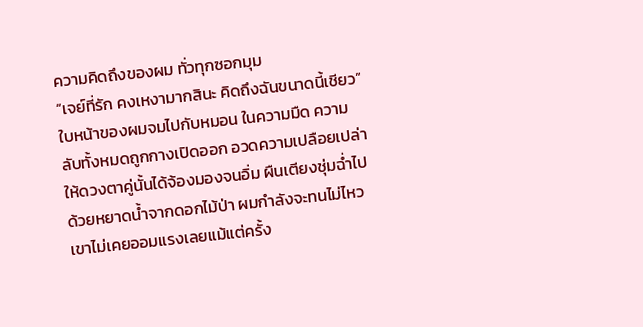ความคิดถึงของผม ทั่วทุกซอกมุม
“เจย์ที่รัก คงเหงามากสินะ คิดถึงฉันขนาดนี้เชียว”
ใบหน้าของผมจมไปกับหมอน ในความมืด ความลับทั้งหมดถูกกางเปิดออก อวดความเปลือยเปล่าให้ดวงตาคู่นั้นได้จ้องมองจนอิ่ม ผืนเตียงชุ่มฉ่ำไปด้วยหยาดน้ำจากดอกไม้ป่า ผมกำลังจะทนไม่ไหว เขาไม่เคยออมแรงเลยแม้แต่ครั้ง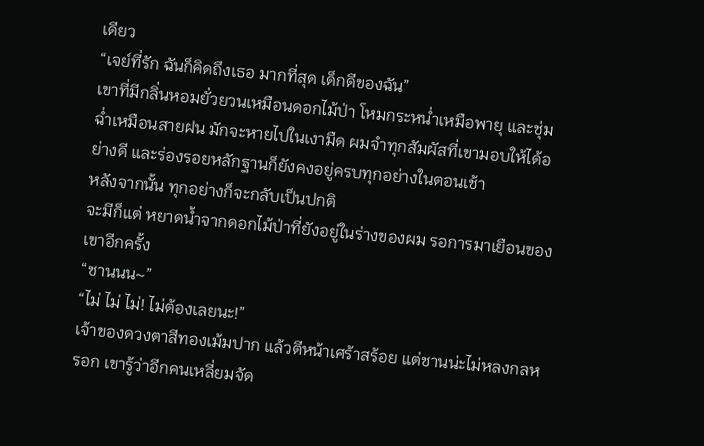เดียว
“เจย์ที่รัก ฉันก็คิดถึงเธอ มากที่สุด เด็กดีของฉัน”
เขาที่มีกลิ่นหอมยั่วยวนเหมือนดอกไม้ป่า โหมกระหน่ำเหมือพายุ และชุ่มฉ่ำเหมือนสายฝน มักจะหายไปในเงามืด ผมจำทุกสัมผัสที่เขามอบให้ได้อย่างดี และร่องรอยหลักฐานก็ยังคงอยู่ครบทุกอย่างในตอนเช้า
หลังจากนั้น ทุกอย่างก็จะกลับเป็นปกติ
จะมีก็แต่ หยาดน้ำจากดอกไม้ป่าที่ยังอยู่ในร่างของผม รอการมาเยือนของเขาอีกครั้ง
“ชานนน~”
“ไม่ ไม่ ไม่! ไม่ต้องเลยนะ!”
เจ้าของดวงตาสีทองเม้มปาก แล้วตีหน้าเศร้าสร้อย แต่ชานน่ะไม่หลงกลหรอก เขารู้ว่าอีกคนเหลี่ยมจัด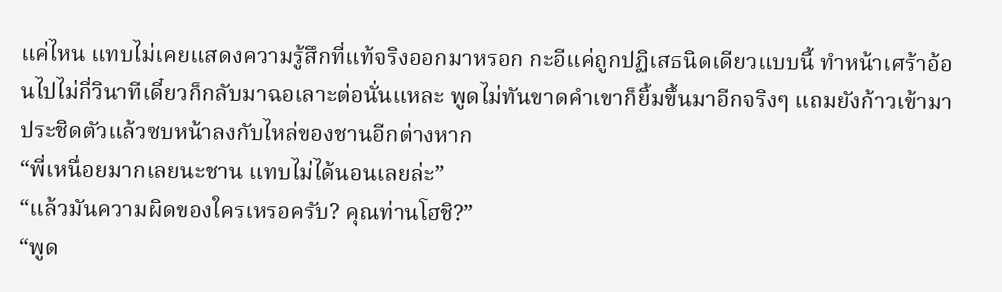แค่ไหน แทบไม่เคยแสดงความรู้สึกที่แท้จริงออกมาหรอก กะอีแค่ถูกปฏิเสธนิดเดียวแบบนี้ ทำหน้าเศร้าอ้อนไปไม่กี่วินาทีเดี๋ยวก็กลับมาฉอเลาะต่อนั่นแหละ พูดไม่ทันขาดคำเขาก็ยิ้มขึ้นมาอีกจริงๆ แถมยังก้าวเข้ามาประชิดตัวแล้วซบหน้าลงกับไหล่ของชานอีกต่างหาก
“พี่เหนื่อยมากเลยนะชาน แทบไม่ได้นอนเลยล่ะ”
“แล้วมันความผิดของใครเหรอครับ? คุณท่านโฮชิ?”
“พูด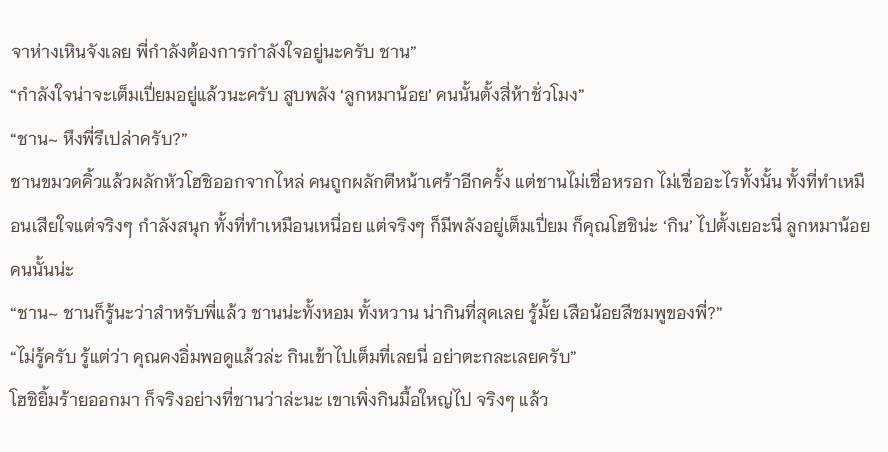จาห่างเหินจังเลย พี่กำลังต้องการกำลังใจอยู่นะครับ ชาน”
“กำลังใจน่าจะเต็มเปี่ยมอยู่แล้วนะครับ สูบพลัง ‘ลูกหมาน้อย’ คนนั้นตั้งสี่ห้าชั่วโมง”
“ชาน~ หึงพี่รึเปล่าครับ?”
ชานขมวดคิ้วแล้วผลักหัวโฮชิออกจากไหล่ คนถูกผลักตีหน้าเศร้าอีกครั้ง แต่ชานไม่เชื่อหรอก ไม่เชื่ออะไรทั้งนั้น ทั้งที่ทำเหมือนเสียใจแต่จริงๆ กำลังสนุก ทั้งที่ทำเหมือนเหนื่อย แต่จริงๆ ก็มีพลังอยู่เต็มเปี่ยม ก็คุณโฮชิน่ะ ‘กิน’ ไปตั้งเยอะนี่ ลูกหมาน้อยคนนั้นน่ะ
“ชาน~ ชานก็รู้นะว่าสำหรับพี่แล้ว ชานน่ะทั้งหอม ทั้งหวาน น่ากินที่สุดเลย รู้มั้ย เสือน้อยสีชมพูของพี่?”
“ไม่รู้ครับ รู้แต่ว่า คุณคงอิ่มพอดูแล้วล่ะ กินเข้าไปเต็มที่เลยนี่ อย่าตะกละเลยครับ”
โฮชิยิ้มร้ายออกมา ก็จริงอย่างที่ชานว่าล่ะนะ เขาเพิ่งกินมื้อใหญ่ไป จริงๆ แล้ว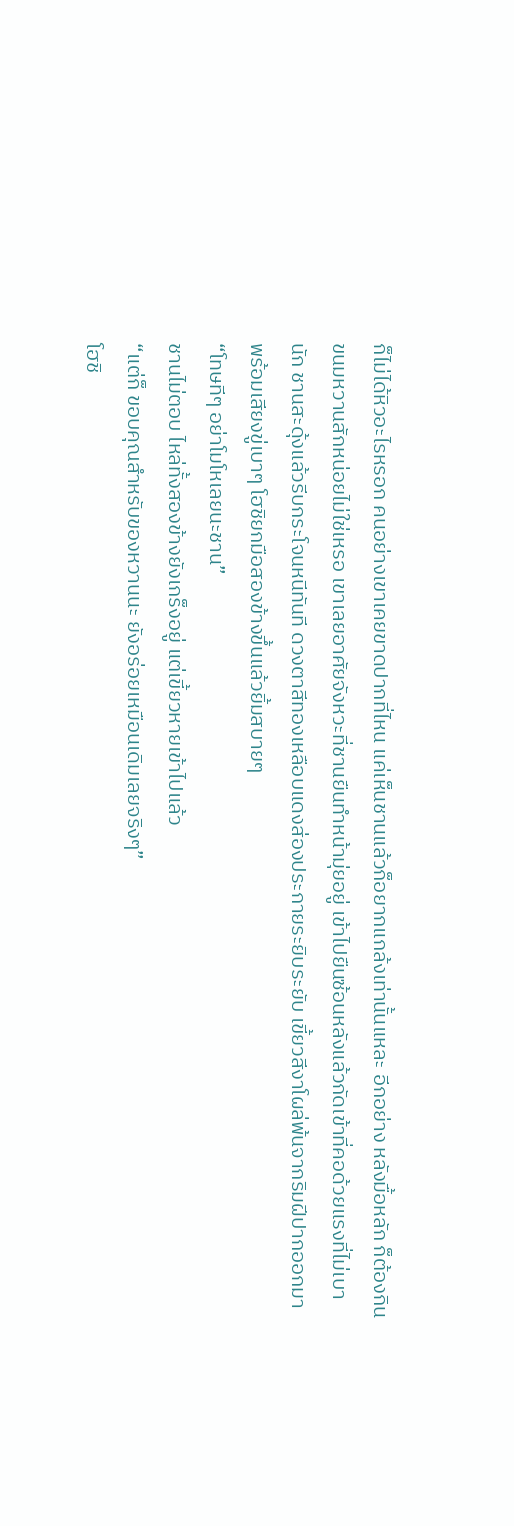ก็ไม่ได้หิวอะไรหรอก คนอย่างเขาเคยขาดปากที่ไหน แค่เห็นชานแล้วก็อยากแกล้งเท่านั้นแหละ อีกอย่าง หลังมื้อหลัก ก็ต้องกินขนมหวานสักหน่อยไม่ใช่เหรอ เขาเลยอาศัยจังหวะที่ชานยืนทำหน้ามุ่ยอยู่ เข้าไปยืนซ้อนหลังแล้วกัดเข้าที่คอด้วยแรงที่ไม่เบานัก ชานสะดุ้งแล้วรีบกระโจนหนีทันที ดวงตาสีทองเหลือบแดงส่องประกายระยิบระยับ เขี้ยวสีงาโผล่พ้นจากริมฝีปากออกมาพร้อมเสียงขู่เบาๆ โฮชิยกมือสองข้างขึ้นแล้วยิ้มสบายๆ
“โทษทีๆ อย่าโมโหเลยนะชาน”
ชานไม่ตอบ ไหล่ทั้งสองข้างยังเกร็งอยู่ แต่เขี้ยวหายเข้าไปแล้ว
“แต่ก็ ขอบคุณสำหรับของหวานนะ ยังอร่อยเหมือนเดิมเลยจริงๆ”
โฮชิ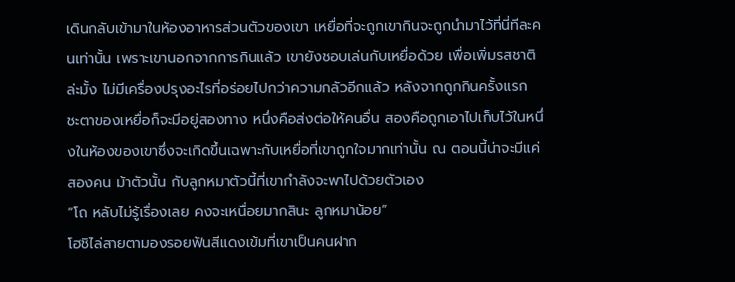เดินกลับเข้ามาในห้องอาหารส่วนตัวของเขา เหยื่อที่จะถูกเขากินจะถูกนำมาไว้ที่นี่ทีละคนเท่านั้น เพราะเขานอกจากการกินแล้ว เขายังชอบเล่นกับเหยื่อด้วย เพื่อเพิ่มรสชาติล่ะมั้ง ไม่มีเครื่องปรุงอะไรที่อร่อยไปกว่าความกลัวอีกแล้ว หลังจากถูกกินครั้งแรก ชะตาของเหยื่อก็จะมีอยู่สองทาง หนึ่งคือส่งต่อให้คนอื่น สองคือถูกเอาไปเก็บไว้ในหนึ่งในห้องของเขาซึ่งจะเกิดขึ้นเฉพาะกับเหยื่อที่เขาถูกใจมากเท่านั้น ณ ตอนนี้น่าจะมีแค่สองคน ม้าตัวนั้น กับลูกหมาตัวนี้ที่เขากำลังจะพาไปด้วยตัวเอง
“โถ หลับไม่รู้เรื่องเลย คงจะเหนื่อยมากสินะ ลูกหมาน้อย”
โฮชิไล่สายตามองรอยฟันสีแดงเข้มที่เขาเป็นคนฝาก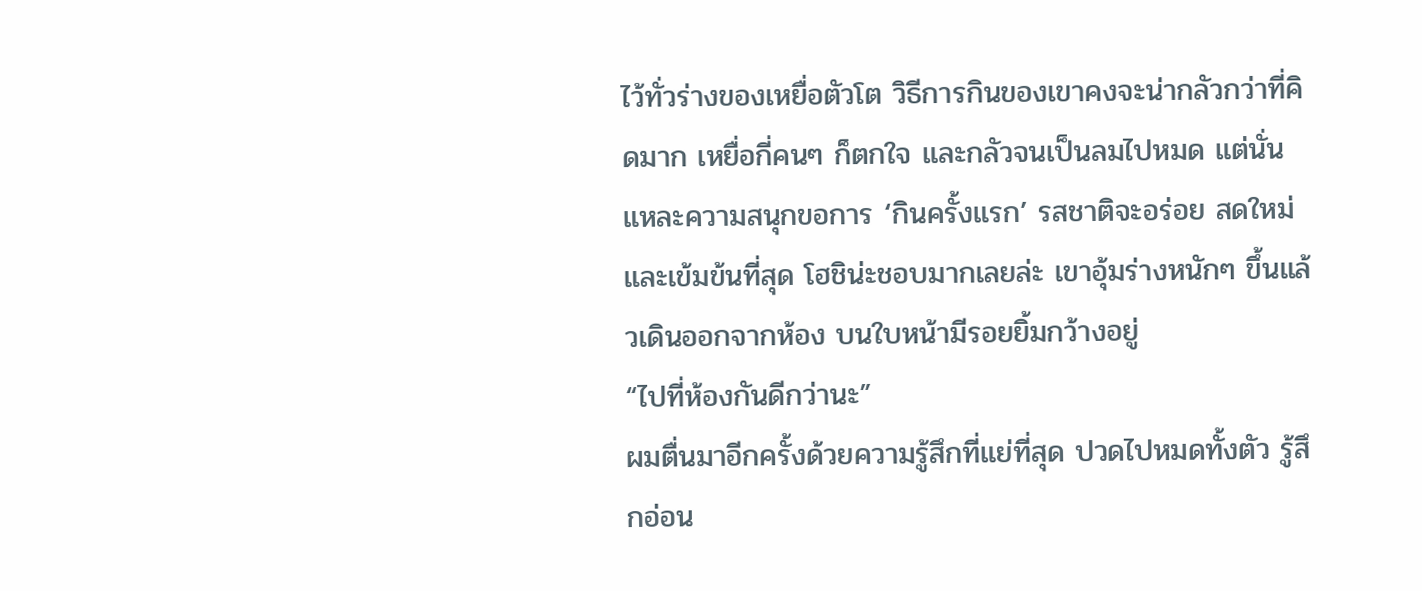ไว้ทั่วร่างของเหยื่อตัวโต วิธีการกินของเขาคงจะน่ากลัวกว่าที่คิดมาก เหยื่อกี่คนๆ ก็ตกใจ และกลัวจนเป็นลมไปหมด แต่นั่นแหละความสนุกขอการ ‘กินครั้งแรก’ รสชาติจะอร่อย สดใหม่ และเข้มข้นที่สุด โฮชิน่ะชอบมากเลยล่ะ เขาอุ้มร่างหนักๆ ขึ้นแล้วเดินออกจากห้อง บนใบหน้ามีรอยยิ้มกว้างอยู่
“ไปที่ห้องกันดีกว่านะ”
ผมตื่นมาอีกครั้งด้วยความรู้สึกที่แย่ที่สุด ปวดไปหมดทั้งตัว รู้สึกอ่อน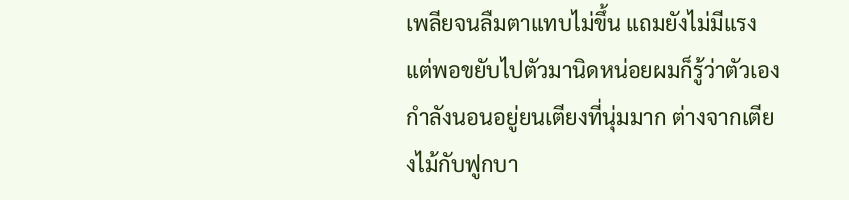เพลียจนลืมตาแทบไม่ขึ้น แถมยังไม่มีแรง แต่พอขยับไปตัวมานิดหน่อยผมก็รู้ว่าตัวเองกำลังนอนอยู่ยนเตียงที่นุ่มมาก ต่างจากเตียงไม้กับฟูกบา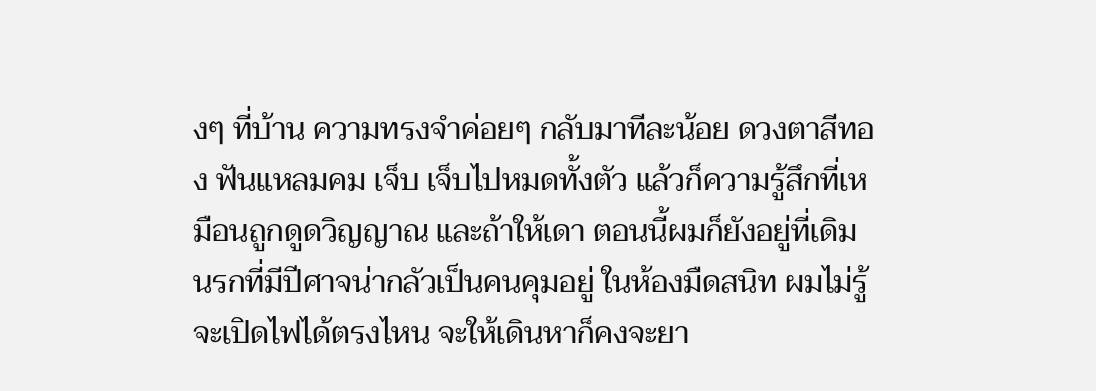งๆ ที่บ้าน ความทรงจำค่อยๆ กลับมาทีละน้อย ดวงตาสีทอง ฟันแหลมคม เจ็บ เจ็บไปหมดทั้งตัว แล้วก็ความรู้สึกที่เหมือนถูกดูดวิญญาณ และถ้าให้เดา ตอนนี้ผมก็ยังอยู่ที่เดิม นรกที่มีปีศาจน่ากลัวเป็นคนคุมอยู่ ในห้องมืดสนิท ผมไม่รู้จะเปิดไฟได้ตรงไหน จะให้เดินหาก็คงจะยา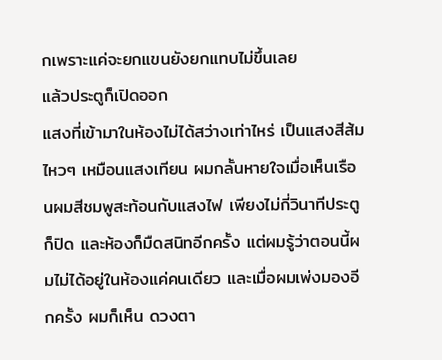กเพราะแค่จะยกแขนยังยกแทบไม่ขึ้นเลย
แล้วประตูก็เปิดออก
แสงที่เข้ามาในห้องไม่ได้สว่างเท่าไหร่ เป็นแสงสีส้มไหวๆ เหมือนแสงเทียน ผมกลั้นหายใจเมื่อเห็นเรือนผมสีชมพูสะท้อนกับแสงไฟ เพียงไม่กี่วินาทีประตูก็ปิด และห้องก็มืดสนิทอีกครั้ง แต่ผมรู้ว่าตอนนี้ผมไม่ได้อยู่ในห้องแค่คนเดียว และเมื่อผมเพ่งมองอีกครั้ง ผมก็เห็น ดวงตา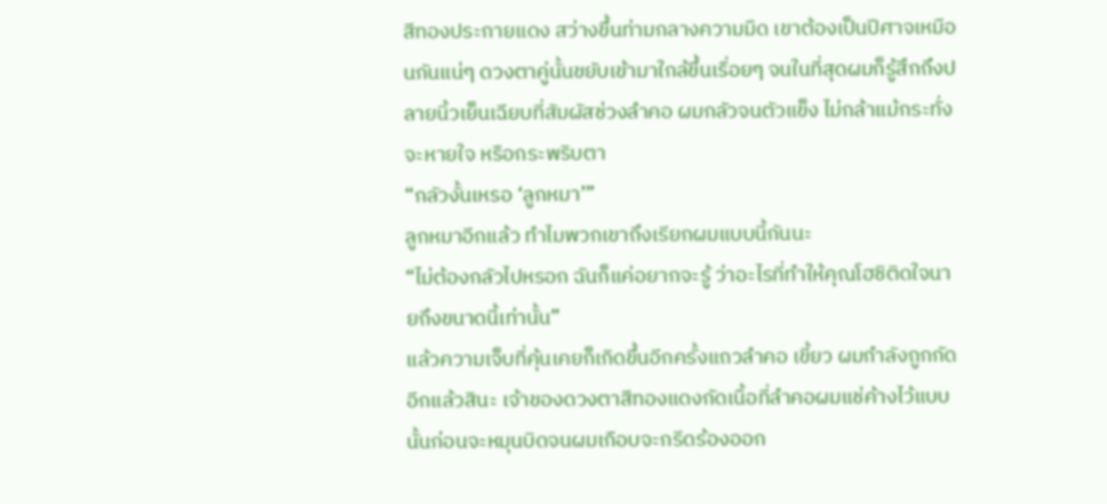สีทองประกายแดง สว่างขึ้นท่ามกลางความมืด เขาต้องเป็นปีศาจเหมือนกันแน่ๆ ดวงตาคู่นั้นขยับเข้ามาใกล้ขึ้นเรื่อยๆ จนในที่สุดผมก็รู้สึกถึงปลายนิ้วเย็นเฉียบที่สัมผัสช่วงลำคอ ผมกลัวจนตัวแข็ง ไม่กล้าแม้กระทั่งจะหายใจ หรือกระพริบตา
“กลัวงั้นเหรอ ‘ลูกหมา’”
ลูกหมาอีกแล้ว ทำไมพวกเขาถึงเรียกผมแบบนี้กันนะ
“ไม่ต้องกลัวไปหรอก ฉันก็แค่อยากจะรู้ ว่าอะไรที่ทำให้คุณโฮชิติดใจนายถึงขนาดนี้เท่านั้น”
แล้วความเจ็บที่คุ้นเคยก็เกิดขึ้นอีกครั้งแถวลำคอ เขี้ยว ผมกำลังถูกกัดอีกแล้วสินะ เจ้าของดวงตาสีทองแดงกัดเนื้อที่ลำคอผมแช่ค้างไว้แบบนั้นก่อนจะหมุนบิดจนผมเกือบจะกรีดร้องออก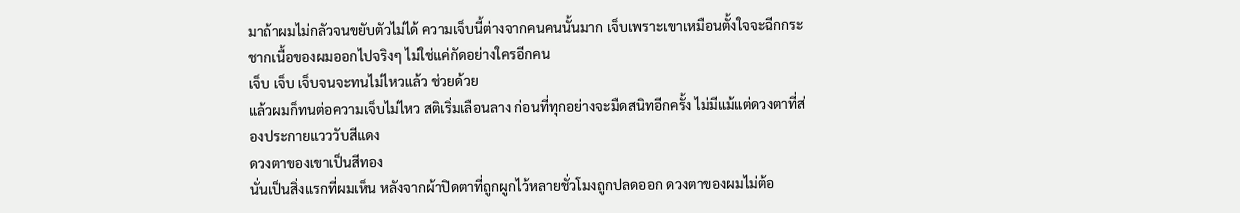มาถ้าผมไม่กลัวจนขยับตัวไม่ได้ ความเจ็บนี้ต่างจากคนคนนั้นมาก เจ็บเพราะเขาเหมือนตั้งใจจะฉีกกระชากเนื้อของผมออกไปจริงๆ ไม่ใช่แค่กัดอย่างใครอีกคน
เจ็บ เจ็บ เจ็บจนจะทนไม่ไหวแล้ว ช่วยด้วย
แล้วผมก็ทนต่อความเจ็บไม่ไหว สติเริ่มเลือนลาง ก่อนที่ทุกอย่างจะมืดสนิทอีกครั้ง ไม่มีแม้แต่ดวงตาที่ส่องประกายแวววับสีแดง
ดวงตาของเขาเป็นสีทอง
นั่นเป็นสิ่งแรกที่ผมเห็น หลังจากผ้าปิดตาที่ถูกผูกไว้หลายชั่วโมงถูกปลดออก ดวงตาของผมไม่ต้อ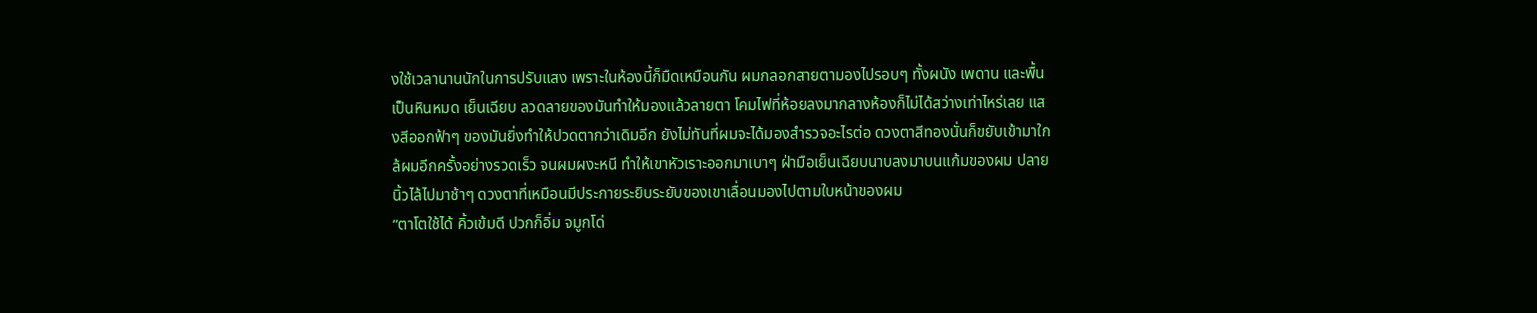งใช้เวลานานนักในการปรับแสง เพราะในห้องนี้ก็มืดเหมือนกัน ผมกลอกสายตามองไปรอบๆ ทั้งผนัง เพดาน และพื้นเป็นหินหมด เย็นเฉียบ ลวดลายของมันทำให้มองแล้วลายตา โคมไฟที่ห้อยลงมากลางห้องก็ไม่ได้สว่างเท่าไหร่เลย แสงสีออกฟ้าๆ ของมันยิ่งทำให้ปวดตากว่าเดิมอีก ยังไม่ทันที่ผมจะได้มองสำรวจอะไรต่อ ดวงตาสีทองนั่นก็ขยับเข้ามาใกล้ผมอีกครั้งอย่างรวดเร็ว จนผมผงะหนี ทำให้เขาหัวเราะออกมาเบาๆ ฝ่ามือเย็นเฉียบนาบลงมาบนแก้มของผม ปลายนิ้วไล้ไปมาช้าๆ ดวงตาที่เหมือนมีประกายระยิบระยับของเขาเลื่อนมองไปตามใบหน้าของผม
“ตาโตใช้ได้ คิ้วเข้มดี ปวกก็อิ่ม จมูกโด่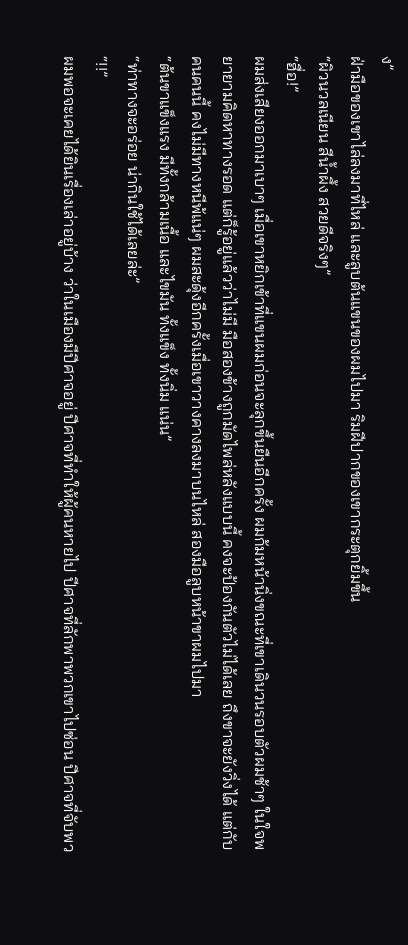ง”
ฝ่ามือของเขาไล่ลงมาที่ไหล่ และลูบต้นแขนของผมไปมา ริมฝีปากของเขากระตุกยิ้มขึ้น
“ผิวนวลเนียน สีน้ำผึ้ง สวยดีจริงๆ”
“ฮื่อ!”
ผมส่งเสียงออกมาเบาๆ เมื่อเขาหยิกเข้าที่แขนผมก่อนจะลุกขึ้นยืนอีกครั้ง ผมก้มหน้านิ่งขณะที่เขาเดินวนรอบตัวผมช้าๆ ในใจพยายามคิดหาทางรอด แต่ก็รู้อยู่แล้วว่าไม่มี มือสองข้างถูกมัดไพล่หลังแบบนี้ คงจะป้องกันตัวไม่ได้เลย ถึงขาจะยังวิ่งได้ แต่กับคนคนนี้ คงไม่มีทางหนีพ้แน่ๆ ผมสะดุ้งอีกครั้งเมื่อเขาวางคางลงมาบนไหล่ สองมือลูบหน้าขาผมไปมา
“ต้นขาแข็งแรง มีทั้งกล้ามเนื้อ และไขมัน ทั้งแข็ง ทั้งนิ่ม แน่น”
“ท่าทางจะอร่อย น่ากินใช้ได้เลยล่ะ”
“!!”
ผมพอจะเคยได้ยินเรื่องเล่าอยู่บ้าง ว่าในเมืองมีปีศาจอยู่ ปีศาจที่ทำให้ผู้คนหายไป ปีศาจที่ลักพาพวกเขาไปซ่อน ปีศาจที่จับพว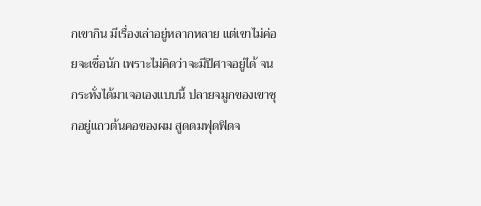กเขากิน มีเรื่องเล่าอยู่หลากหลาย แต่เขาไม่ค่อยจะเชื่อนัก เพราะไม่คิดว่าจะมีปีศาจอยู่ได้ จนกระทั่งได้มาเจอเองแบบนี้ ปลายจมูกของเขาซุกอยู่แถวต้นคอของผม สูดดมฟุดฟิดจ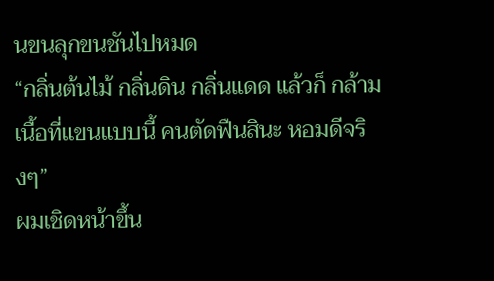นขนลุกขนชันไปหมด
“กลิ่นต้นไม้ กลิ่นดิน กลิ่นแดด แล้วก็ กล้ามเนื้อที่แขนแบบนี้ คนตัดฟืนสินะ หอมดีจริงๆ”
ผมเชิดหน้าขึ้น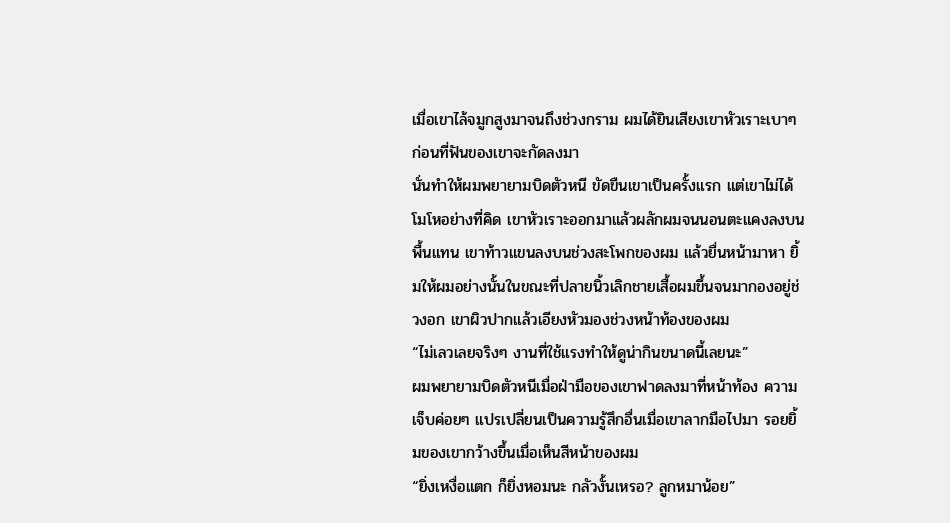เมื่อเขาไล้จมูกสูงมาจนถึงช่วงกราม ผมได้ยินเสียงเขาหัวเราะเบาๆ ก่อนที่ฟันของเขาจะกัดลงมา
นั่นทำให้ผมพยายามบิดตัวหนี ขัดขืนเขาเป็นครั้งแรก แต่เขาไม่ได้โมโหอย่างที่คิด เขาหัวเราะออกมาแล้วผลักผมจนนอนตะแคงลงบนพื้นแทน เขาท้าวแขนลงบนช่วงสะโพกของผม แล้วยื่นหน้ามาหา ยิ้มให้ผมอย่างนั้นในขณะที่ปลายนิ้วเลิกชายเสื้อผมขึ้นจนมากองอยู่ช่วงอก เขาผิวปากแล้วเอียงหัวมองช่วงหน้าท้องของผม
“ไม่เลวเลยจริงๆ งานที่ใช้แรงทำให้ดูน่ากินขนาดนี้เลยนะ”
ผมพยายามบิดตัวหนีเมื่อฝ่ามือของเขาฟาดลงมาที่หน้าท้อง ความเจ็บค่อยๆ แปรเปลี่ยนเป็นความรู้สึกอื่นเมื่อเขาลากมือไปมา รอยยิ้มของเขากว้างขึ้นเมื่อเห็นสีหน้าของผม
“ยิ่งเหงื่อแตก ก็ยิ่งหอมนะ กลัวงั้นเหรอ? ลูกหมาน้อย”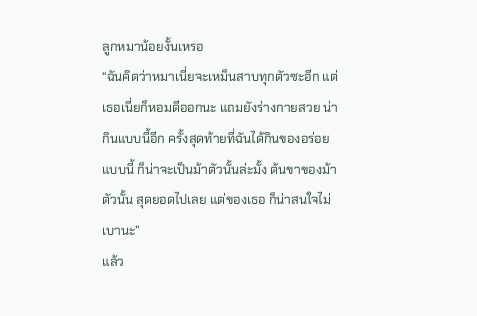ลูกหมาน้อยงั้นเหรอ
“ฉันคิดว่าหมาเนี่ยจะเหม็นสาบทุกตัวซะอีก แต่เธอเนี่ยก็หอมดีออกนะ แถมยังร่างกายสวย น่ากินแบบนี้อีก ครั้งสุดท้ายที่ฉันได้กินของอร่อยแบบนี้ ก็น่าจะเป็นม้าตัวนั้นล่ะมั้ง ต้นขาของม้าตัวนั้น สุดยอดไปเลย แต่ของเธอ ก็น่าสนใจไม่เบานะ”
แล้ว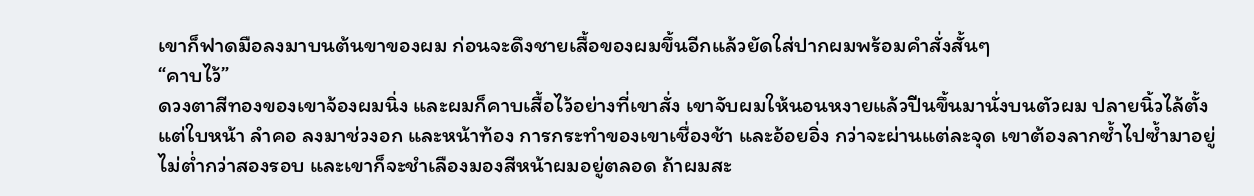เขาก็ฟาดมือลงมาบนต้นขาของผม ก่อนจะดึงชายเสื้อของผมขึ้นอีกแล้วยัดใส่ปากผมพร้อมคำสั่งสั้นๆ
“คาบไว้”
ดวงตาสีทองของเขาจ้องผมนิ่ง และผมก็คาบเสื้อไว้อย่างที่เขาสั่ง เขาจับผมให้นอนหงายแล้วปีนขึ้นมานั่งบนตัวผม ปลายนิ้วไล้ตั้งแต่ใบหน้า ลำคอ ลงมาช่วงอก และหน้าท้อง การกระทำของเขาเชื่องช้า และอ้อยอิ่ง กว่าจะผ่านแต่ละจุด เขาต้องลากซ้ำไปซ้ำมาอยู่ไม่ต่ำกว่าสองรอบ และเขาก็จะชำเลืองมองสีหน้าผมอยู่ตลอด ถ้าผมสะ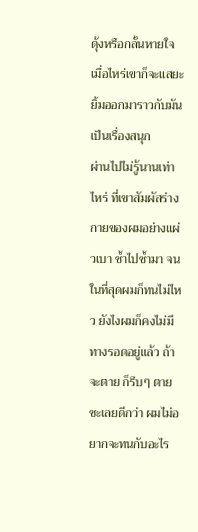ดุ้งหรือกลั้นหายใจเมื่อไหร่เขาก็จะแสยะยิ้มออกมาราวกับมันเป็นเรื่องสนุก
ผ่านไปไม่รู้นานเท่าไหร่ ที่เขาสัมผัสร่างกายของผมอย่างแผ่วเบา ซ้ำไปซ้ำมา จนในที่สุดผมก็ทนไม่ไหว ยังไงผมก็คงไม่มีทางรอดอยู่แล้ว ถ้าจะตาย ก็รีบๆ ตายซะเลยดีกว่า ผมไม่อยากจะทนกับอะไร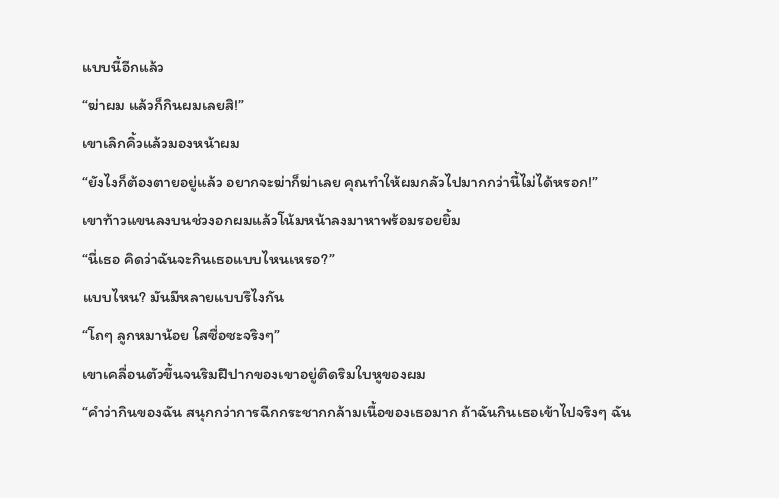แบบนี้อีกแล้ว
“ฆ่าผม แล้วก็กินผมเลยสิ!”
เขาเลิกคิ้วแล้วมองหน้าผม
“ยังไงก็ต้องตายอยู่แล้ว อยากจะฆ่าก็ฆ่าเลย คุณทำให้ผมกลัวไปมากกว่านี้ไม่ได้หรอก!”
เขาท้าวแขนลงบนช่วงอกผมแล้วโน้มหน้าลงมาหาพร้อมรอยยิ้ม
“นี่เธอ คิดว่าฉันจะกินเธอแบบไหนเหรอ?”
แบบไหน? มันมีหลายแบบรึไงกัน
“โถๆ ลูกหมาน้อย ใสซื่อซะจริงๆ”
เขาเคลื่อนตัวขึ้นจนริมฝีปากของเขาอยู่ติดริมใบหูของผม
“คำว่ากินของฉัน สนุกกว่าการฉีกกระชากกล้ามเนื้อของเธอมาก ถ้าฉันกินเธอเข้าไปจริงๆ ฉัน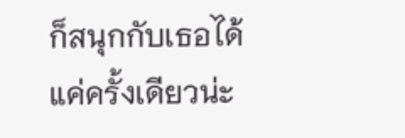ก็สนุกกับเธอได้แค่ครั้งเดียวน่ะ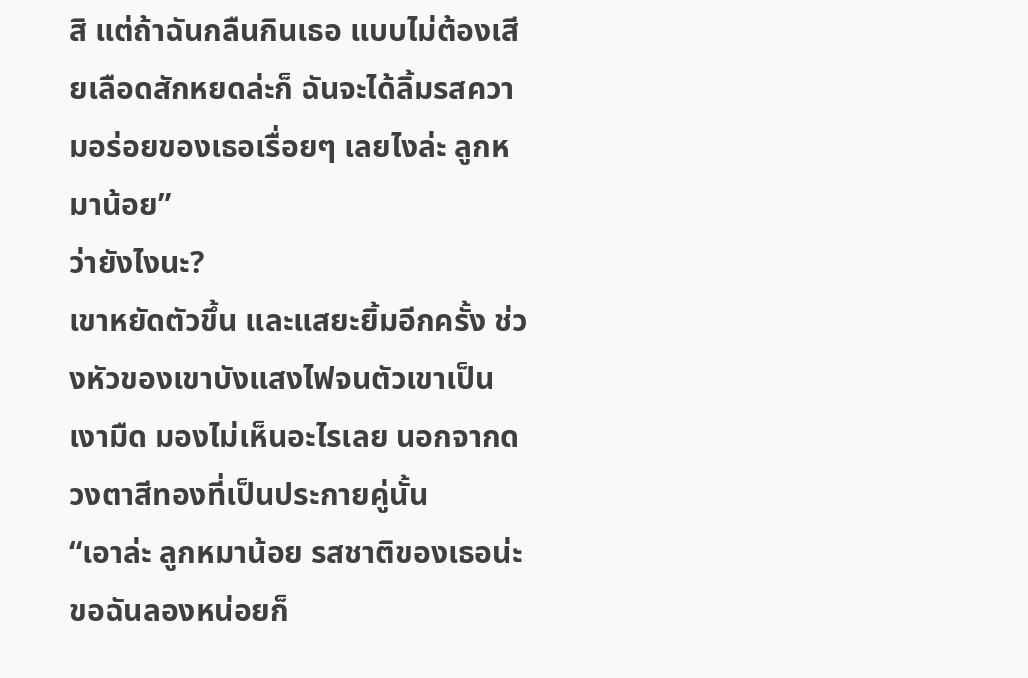สิ แต่ถ้าฉันกลืนกินเธอ แบบไม่ต้องเสียเลือดสักหยดล่ะก็ ฉันจะได้ลิ้มรสความอร่อยของเธอเรื่อยๆ เลยไงล่ะ ลูกหมาน้อย”
ว่ายังไงนะ?
เขาหยัดตัวขึ้น และแสยะยิ้มอีกครั้ง ช่วงหัวของเขาบังแสงไฟจนตัวเขาเป็นเงามืด มองไม่เห็นอะไรเลย นอกจากดวงตาสีทองที่เป็นประกายคู่นั้น
“เอาล่ะ ลูกหมาน้อย รสชาติของเธอน่ะ ขอฉันลองหน่อยก็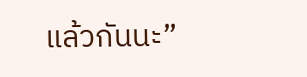แล้วกันนะ”